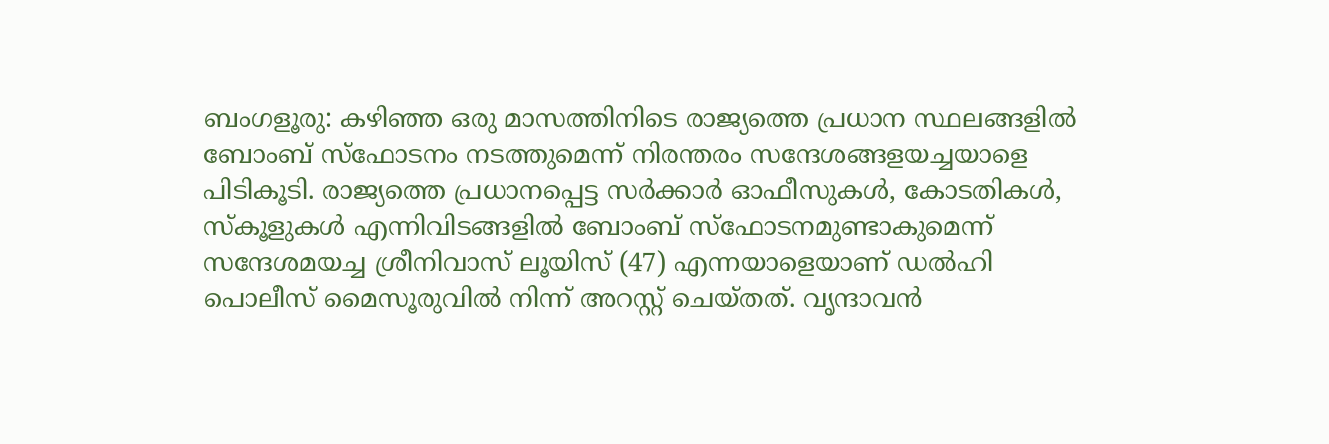ബംഗളൂരു: കഴിഞ്ഞ ഒരു മാസത്തിനിടെ രാജ്യത്തെ പ്രധാന സ്ഥലങ്ങളിൽ ബോംബ് സ്ഫോടനം നടത്തുമെന്ന് നിരന്തരം സന്ദേശങ്ങളയച്ചയാളെ പിടികൂടി. രാജ്യത്തെ പ്രധാനപ്പെട്ട സർക്കാർ ഓഫീസുകൾ, കോടതികൾ, സ്കൂളുകൾ എന്നിവിടങ്ങളിൽ ബോംബ് സ്ഫോടനമുണ്ടാകുമെന്ന് സന്ദേശമയച്ച ശ്രീനിവാസ് ലൂയിസ് (47) എന്നയാളെയാണ് ഡൽഹി പൊലീസ് മൈസൂരുവിൽ നിന്ന് അറസ്റ്റ് ചെയ്തത്. വൃന്ദാവൻ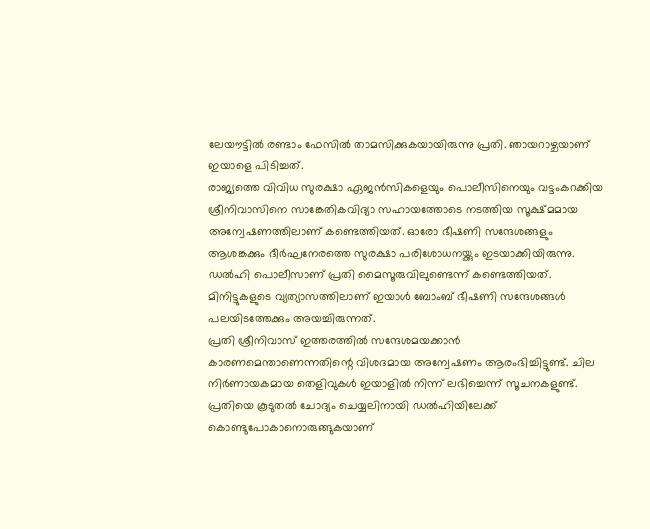ലേയൗട്ടിൽ രണ്ടാം ഫേസിൽ താമസിക്കുകയായിരുന്നു പ്രതി. ഞായറാഴ്ചയാണ് ഇയാളെ പിടിച്ചത്.
രാജ്യത്തെ വിവിധ സുരക്ഷാ ഏജൻസികളെയും പൊലീസിനെയും വട്ടംകറക്കിയ ശ്രീനിവാസിനെ സാങ്കേതികവിദ്യാ സഹായത്തോടെ നടത്തിയ സൂക്ഷ്മമായ അന്വേഷണത്തിലാണ് കണ്ടെത്തിയത്. ഓരോ ഭീഷണി സന്ദേശങ്ങളും ആശങ്കക്കും ദീർഘനേരത്തെ സുരക്ഷാ പരിശോധനയ്ക്കും ഇടയാക്കിയിരുന്നു. ഡൽഹി പൊലീസാണ് പ്രതി മൈസൂരുവിലുണ്ടെന്ന് കണ്ടെത്തിയത്. മിനിട്ടുകളുടെ വ്യത്യാസത്തിലാണ് ഇയാൾ ബോംബ് ഭീഷണി സന്ദേശങ്ങൾ പലയിടത്തേക്കും അയച്ചിരുന്നത്.
പ്രതി ശ്രീനിവാസ് ഇത്തരത്തിൽ സന്ദേശമയക്കാൻ കാരണമെന്താണെന്നതിന്റെ വിശദമായ അന്വേഷണം ആരംഭിച്ചിട്ടുണ്ട്. ചില നിർണായകമായ തെളിവുകൾ ഇയാളിൽ നിന്ന് ലഭിച്ചെന്ന് സൂചനകളുണ്ട്. പ്രതിയെ കൂടുതൽ ചോദ്യം ചെയ്യലിനായി ഡൽഹിയിലേക്ക് കൊണ്ടുപോകാനൊരുങ്ങുകയാണ്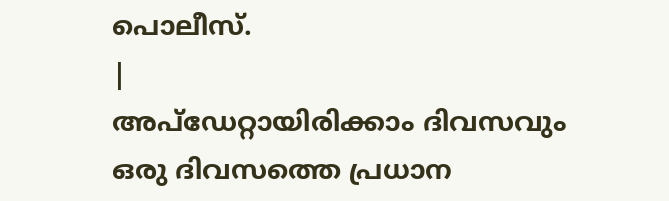പൊലീസ്.
|
അപ്ഡേറ്റായിരിക്കാം ദിവസവും
ഒരു ദിവസത്തെ പ്രധാന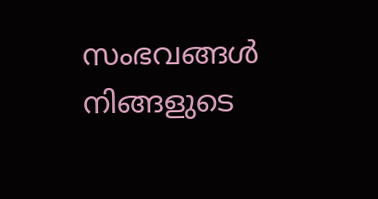സംഭവങ്ങൾ നിങ്ങളുടെ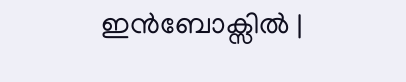ഇൻബോക്സിൽ |